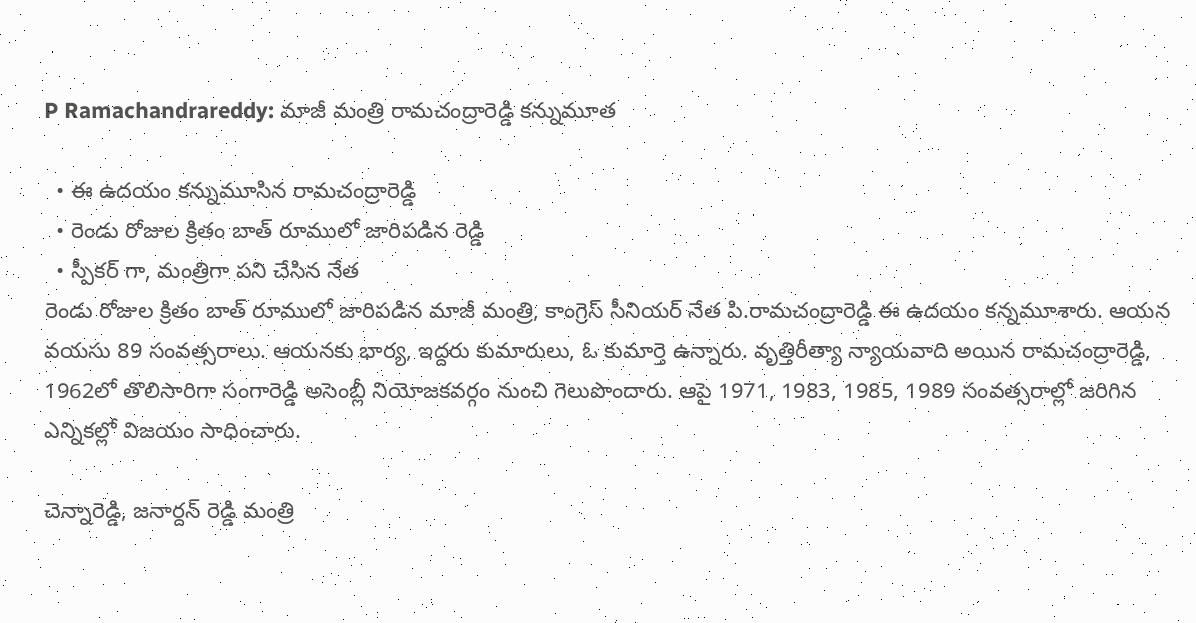P Ramachandrareddy: మాజీ మంత్రి రామచంద్రారెడ్డి కన్నుమూత

  • ఈ ఉదయం కన్నుమూసిన రామచంద్రారెడ్డి
  • రెండు రోజుల క్రితం బాత్ రూములో జారిపడిన రెడ్డి
  • స్పీకర్ గా, మంత్రిగా పని చేసిన నేత
రెండు రోజుల క్రితం బాత్ రూములో జారిపడిన మాజీ మంత్రి, కాంగ్రెస్ సీనియర్ నేత పి.రామచంద్రారెడ్డి ఈ ఉదయం కన్నమూశారు. ఆయన వయసు 89 సంవత్సరాలు. ఆయనకు భార్య, ఇద్దరు కుమారులు, ఓ కుమార్తె ఉన్నారు. వృత్తిరీత్యా న్యాయవాది అయిన రామచంద్రారెడ్డి, 1962లో తొలిసారిగా సంగారెడ్డి అసెంబ్లీ నియోజకవర్గం నుంచి గెలుపొందారు. ఆపై 1971, 1983, 1985, 1989 సంవత్సరాల్లో జరిగిన ఎన్నికల్లో విజయం సాధించారు.

చెన్నారెడ్డి, జనార్దన్ రెడ్డి మంత్రి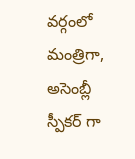వర్గంలో మంత్రిగా, అసెంబ్లీ స్పీకర్ గా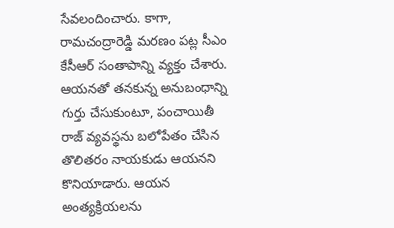సేవలందించారు. కాగా, రామచంద్రారెడ్డి మరణం పట్ల సీఎం కేసీఆర్ సంతాపాన్ని వ్యక్తం చేశారు. ఆయనతో తనకున్న అనుబంధాన్ని గుర్తు చేసుకుంటూ, పంచాయితీ రాజ్ వ్యవస్థను బలోపేతం చేసిన తొలితరం నాయకుడు ఆయనని కొనియాడారు. ఆయన అంత్యక్రియలను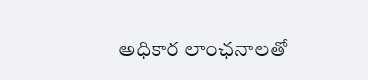అధికార లాంఛనాలతో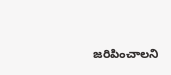జరిపించాలని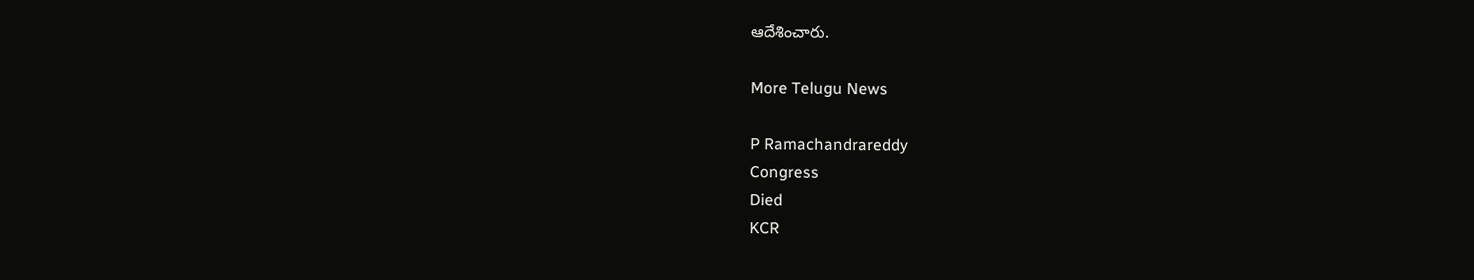ఆదేశించారు.

More Telugu News

P Ramachandrareddy
Congress
Died
KCR